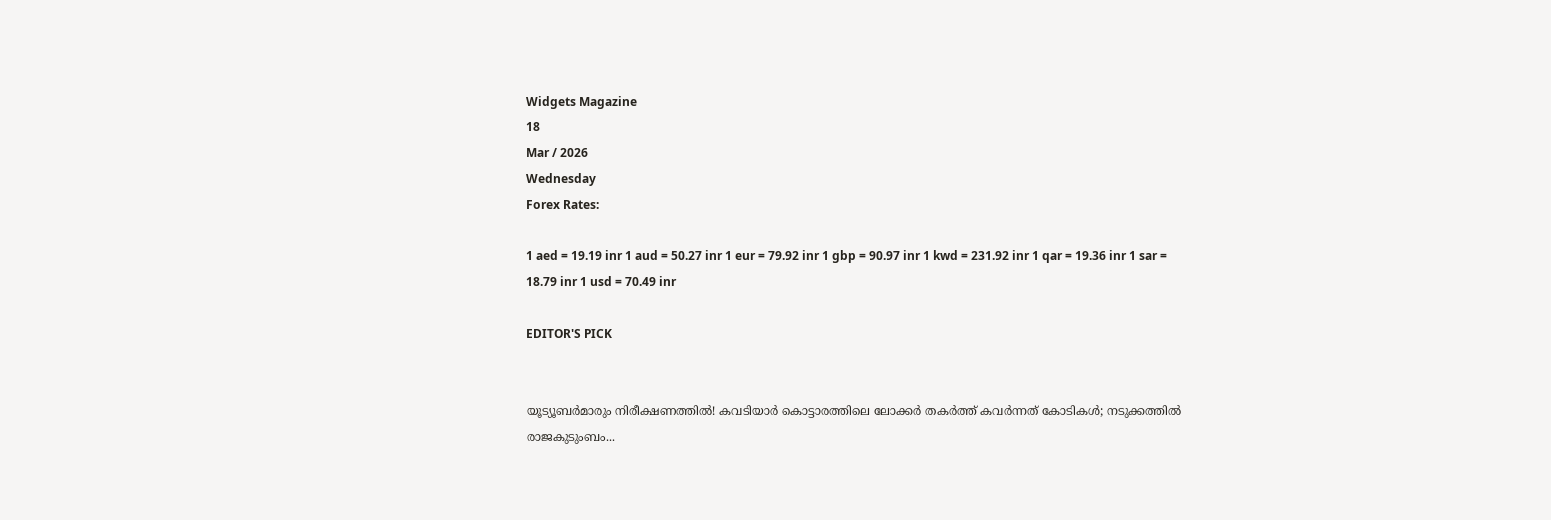Widgets Magazine
18
Mar / 2026
Wednesday
Forex Rates:

1 aed = 19.19 inr 1 aud = 50.27 inr 1 eur = 79.92 inr 1 gbp = 90.97 inr 1 kwd = 231.92 inr 1 qar = 19.36 inr 1 sar = 18.79 inr 1 usd = 70.49 inr

EDITOR'S PICK


യൂട്യൂബർമാരും നിരീക്ഷണത്തിൽ! കവടിയാർ കൊട്ടാരത്തിലെ ലോക്കർ തകർത്ത് കവർന്നത് കോടികൾ; നടുക്കത്തിൽ രാജകുടുംബം...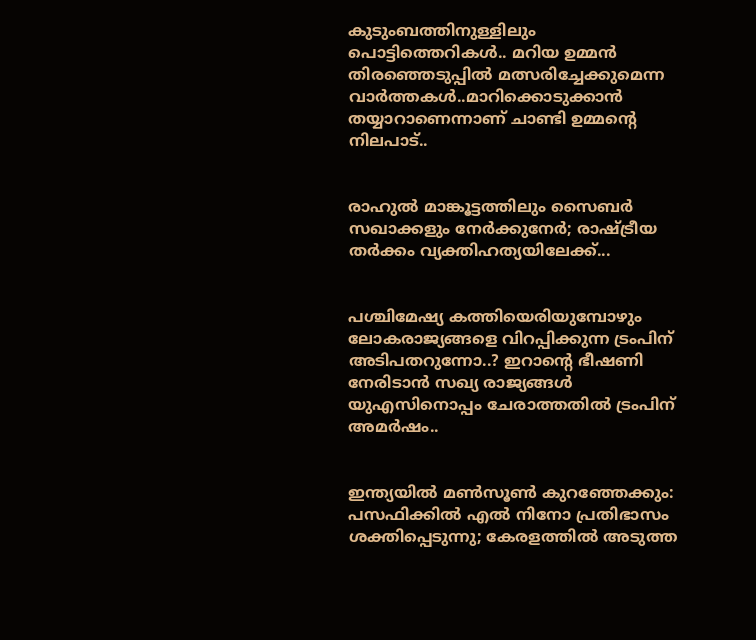കുടുംബത്തിനുള്ളിലും പൊട്ടിത്തെറികൾ.. മറിയ ഉമ്മന്‍ തിരഞ്ഞെടുപ്പില്‍ മത്സരിച്ചേക്കുമെന്ന വാര്‍ത്തകള്‍..മാറിക്കൊടുക്കാന്‍ തയ്യാറാണെന്നാണ് ചാണ്ടി ഉമ്മന്റെ നിലപാട്..


രാഹുൽ മാങ്കൂട്ടത്തിലും സൈബർ സഖാക്കളും നേർക്കുനേർ; രാഷ്ട്രീയ തർക്കം വ്യക്തിഹത്യയിലേക്ക്...


പശ്ചിമേഷ്യ കത്തിയെരിയുമ്പോഴും ലോകരാജ്യങ്ങളെ വിറപ്പിക്കുന്ന ട്രംപിന് അടിപതറുന്നോ..? ഇറാന്‍റെ ഭീഷണി നേരിടാൻ സഖ്യ രാജ്യങ്ങൾ യുഎസിനൊപ്പം ചേരാത്തതിൽ ട്രംപിന് അമർഷം..


ഇന്ത്യയിൽ മൺസൂൺ കുറഞ്ഞേക്കും: പസഫിക്കിൽ എൽ നിനോ പ്രതിഭാസം ശക്തിപ്പെടുന്നു; കേരളത്തിൽ അടുത്ത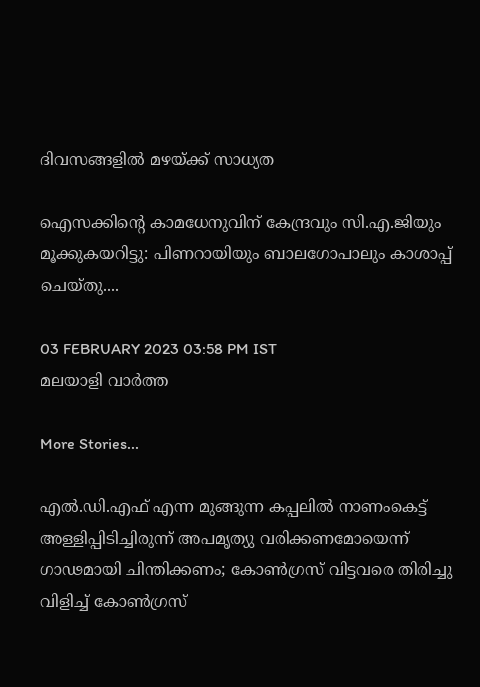ദിവസങ്ങളിൽ മഴയ്ക്ക് സാധ്യത

ഐസക്കിന്റെ കാമധേനുവിന് കേന്ദ്രവും സി.എ.ജിയും മൂക്കുകയറിട്ടു: പിണറായിയും ബാലഗോപാലും കാശാപ്പ് ചെയ്തു....

03 FEBRUARY 2023 03:58 PM IST
മലയാളി വാര്‍ത്ത

More Stories...

എൽ.ഡി.എഫ് എന്ന മുങ്ങുന്ന കപ്പലിൽ നാണംകെട്ട് അള്ളിപ്പിടിച്ചിരുന്ന് അപമൃത്യു വരിക്കണമോയെന്ന് ഗാഢമായി ചിന്തിക്കണം; കോൺഗ്രസ് വിട്ടവരെ തിരിച്ചു വിളിച്ച് കോൺഗ്രസ്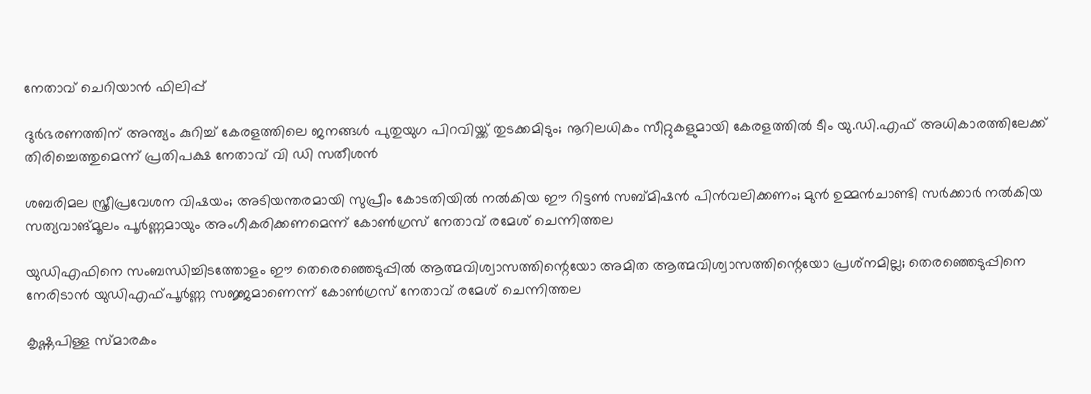നേതാവ് ചെറിയാൻ ഫിലിപ്പ്

ദുര്‍ഭരണത്തിന് അന്ത്യം കുറിച്ച് കേരളത്തിലെ ജനങ്ങള്‍ പുതുയുഗ പിറവിയ്ക്ക് തുടക്കമിടും; നൂറിലധികം സീറ്റുകളുമായി കേരളത്തില്‍ ടീം യു.ഡി.എഫ് അധികാരത്തിലേക്ക് തിരിച്ചെത്തുമെന്ന് പ്രതിപക്ഷ നേതാവ് വി ഡി സതീശൻ

ശബരിമല സ്ത്രീപ്രവേശന വിഷയം; അടിയന്തരമായി സുപ്രീം കോടതിയിൽ നൽകിയ ഈ റിട്ടൺ സബ്മിഷൻ പിൻവലിക്കണം; മുൻ ഉമ്മൻചാണ്ടി സർക്കാർ നൽകിയ സത്യവാങ്മൂലം പൂർണ്ണമായും അംഗീകരിക്കണമെന്ന് കോൺഗ്രസ് നേതാവ് രമേശ് ചെന്നിത്തല

യുഡിഎഫിനെ സംബന്ധിച്ചിടത്തോളം ഈ തെരെഞ്ഞെടുപ്പില്‍ ആത്മവിശ്വാസത്തിന്റെയോ അമിത ആത്മവിശ്വാസത്തിന്റെയോ പ്രശ്‌നമില്ല; തെരഞ്ഞെടുപ്പിനെ നേരിടാന്‍ യുഡിഎഫ്പൂര്‍ണ്ണ സജ്ജമാണെന്ന് കോൺഗ്രസ് നേതാവ് രമേശ് ചെന്നിത്തല

കൃഷ്ണപിള്ള സ്മാരകം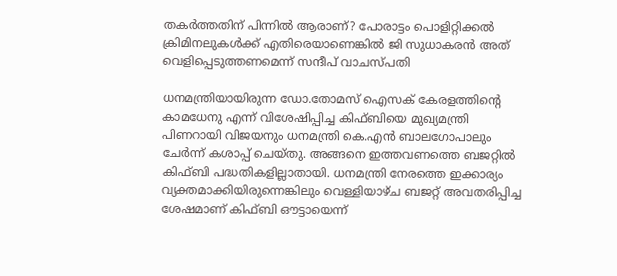തകർത്തതിന് പിന്നിൽ ആരാണ്? പോരാട്ടം പൊളിറ്റിക്കൽ ക്രിമിനലുകൾക്ക് എതിരെയാണെങ്കിൽ ജി സുധാകരൻ അത് വെളിപ്പെടുത്തണമെന്ന് സന്ദീപ് വാചസ്പതി

ധനമന്ത്രിയായിരുന്ന ഡോ.തോമസ് ഐസക് കേരളത്തിന്റെ കാമധേനു എന്ന് വിശേഷിപ്പിച്ച കിഫ്ബിയെ മുഖ്യമന്ത്രി പിണറായി വിജയനും ധനമന്ത്രി കെ.എന്‍ ബാലഗോപാലും ചേര്‍ന്ന് കശാപ്പ് ചെയ്തു. അങ്ങനെ ഇത്തവണത്തെ ബജറ്റില്‍ കിഫ്ബി പദ്ധതികളില്ലാതായി. ധനമന്ത്രി നേരത്തെ ഇക്കാര്യം വ്യക്തമാക്കിയിരുന്നെങ്കിലും വെള്ളിയാഴ്ച ബജറ്റ് അവതരിപ്പിച്ച ശേഷമാണ് കിഫ്ബി ഔട്ടായെന്ന്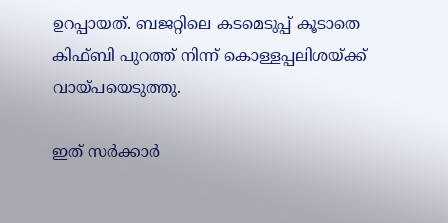ഉറപ്പായത്. ബജറ്റിലെ കടമെടുപ്പ് കൂടാതെ കിഫ്ബി പുറത്ത് നിന്ന് കൊള്ളപ്പലിശയ്ക്ക് വായ്പയെടുത്തു.

ഇത് സര്‍ക്കാര്‍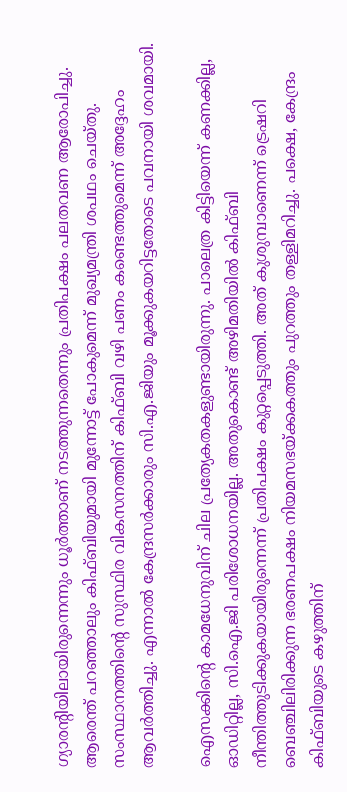ഗ്യാരന്റിയിലായിരുന്നെന്നും ധൂര്‍ത്താണ് നടത്തുന്നതെന്നും പ്രതിപക്ഷം പലതവണ ആരോപിച്ചു. ആരെന്ത് പറഞ്ഞാലും കിഫ്ബിയുമായി മുന്നോട്ട് പോകുമെന്ന് മുഖ്യമന്ത്രി ശപഥം ചെയ്തു. സംസ്ഥാനത്തിന്റെ സുസ്ഥിര വികസനത്തിന് കിഫ്ബി വഴി പണം കണ്ടെത്തുമെന്ന് അദ്ദേഹം ആവര്‍ത്തിച്ചു. എന്നാല്‍ കേന്ദ്രസര്‍ക്കാരും സി.എ.ജിയും മൂക്കുകയറിട്ടതോടെ പവനായി ശവമായി.

ഐസക്കിന്റെ കാമധേനുവിന് ചില പ്രത്യേകതകളുണ്ടായിരുന്നു. പാലെത്ര കിട്ടിയെന്ന് കണക്കില്ല, ഓഡിറ്റില്ല, സി.ഐ.ജി പരിശോധനയില്ല. അതുകൊണ്ട് അഴിമതിയില്‍ കിഫ്ബി നീന്തിത്തുടിക്കുകയായിരുന്നെന്ന് പ്രതിപക്ഷം കുറ്റപ്പെടുത്തി. അത് കുശുമ്പാണെന്ന് ട്രെഷറി ബെഞ്ചിലിരിക്കുന്ന ഭരണപക്ഷം നിയമസഭയ്ക്കകത്തും പുറത്തും തള്ളിമറിച്ചു. പക്ഷെ, കേന്ദ്രം കിഫ്ബിയുടെ കഴുത്തിന്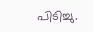പിടിച്ചു.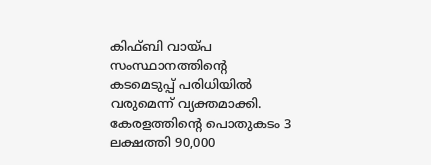കിഫ്ബി വായ്പ സംസ്ഥാനത്തിന്റെ കടമെടുപ്പ് പരിധിയില്‍ വരുമെന്ന് വ്യക്തമാക്കി. കേരളത്തിന്റെ പൊതുകടം 3 ലക്ഷത്തി 90,000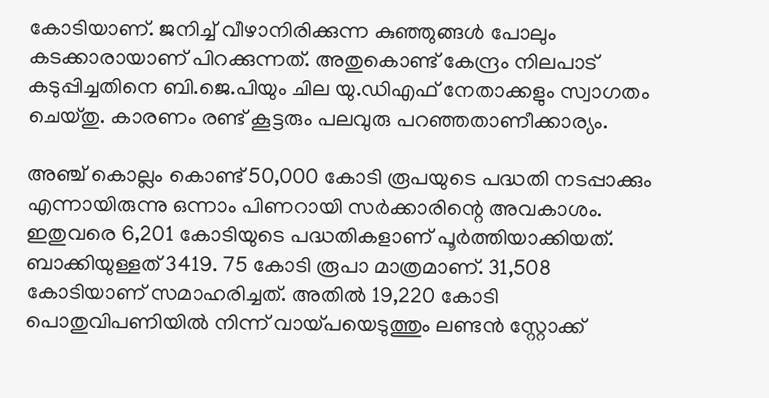കോടിയാണ്. ജനിച്ച് വീഴാനിരിക്കുന്ന കുഞ്ഞുങ്ങള്‍ പോലും കടക്കാരായാണ് പിറക്കുന്നത്. അതുകൊണ്ട് കേന്ദ്രം നിലപാട് കടുപ്പിച്ചതിനെ ബി.ജെ.പിയും ചില യു.ഡിഎഫ് നേതാക്കളും സ്വാഗതം ചെയ്തു. കാരണം രണ്ട് കൂട്ടരും പലവുരു പറഞ്ഞതാണീക്കാര്യം.

അഞ്ച് കൊല്ലം കൊണ്ട് 50,000 കോടി രൂപയുടെ പദ്ധതി നടപ്പാക്കും എന്നായിരുന്നു ഒന്നാം പിണറായി സര്‍ക്കാരിന്റെ അവകാശം. ഇതുവരെ 6,201 കോടിയുടെ പദ്ധതികളാണ് പൂര്‍ത്തിയാക്കിയത്. ബാക്കിയുള്ളത് 3419. 75 കോടി രൂപാ മാത്രമാണ്. 31,508 കോടിയാണ് സമാഹരിച്ചത്. അതില്‍ 19,220 കോടി പൊതുവിപണിയില്‍ നിന്ന് വായ്പയെടുത്തും ലണ്ടന്‍ സ്റ്റോക്ക്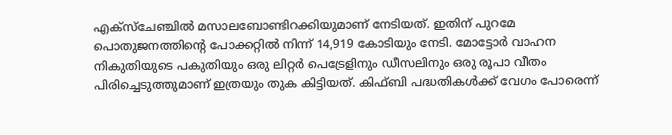എക്‌സ്‌ചേഞ്ചില്‍ മസാലബോണ്ടിറക്കിയുമാണ് നേടിയത്. ഇതിന് പുറമേ പൊതുജനത്തിന്റെ പോക്കറ്റില്‍ നിന്ന് 14,919 കോടിയും നേടി. മോട്ടോര്‍ വാഹന നികുതിയുടെ പകുതിയും ഒരു ലിറ്റര്‍ പെട്രേളിനും ഡീസലിനും ഒരു രൂപാ വീതം പിരിച്ചെടുത്തുമാണ് ഇത്രയും തുക കിട്ടിയത്. കിഫ്ബി പദ്ധതികള്‍ക്ക് വേഗം പോരെന്ന്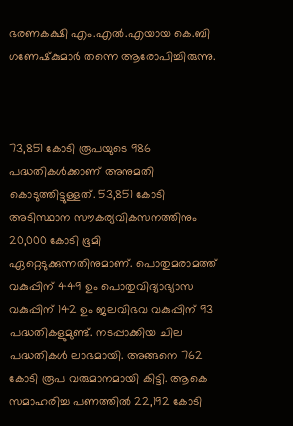ഭരണകക്ഷി എം.എല്‍.എയായ കെ.ബി ഗണേഷ്‌കുമാര്‍ തന്നെ ആരോപിച്ചിരുന്നു.



73,851 കോടി രൂപയുടെ 986 പദ്ധതികള്‍ക്കാണ് അനുമതി കൊടുത്തിട്ടുള്ളത്. 53,851 കോടി അടിസ്ഥാന സൗകര്യവികസനത്തിനും 20,000 കോടി ഭൂമി ഏറ്റെടുക്കുന്നതിനുമാണ്. പൊതുമരാമത്ത് വകുപ്പിന് 449 ഉം പൊതുവിദ്യാഭ്യാസ വകുപ്പിന് 142 ഉം ജലവിഭവ വകുപ്പിന് 93 പദ്ധതികളുമുണ്ട്. നടപ്പാക്കിയ ചില പദ്ധതികള്‍ ലാഭമായി. അങ്ങനെ 762 കോടി രൂപ വരുമാനമായി കിട്ടി. ആകെ സമാഹരിച്ച പണത്തില്‍ 22,192 കോടി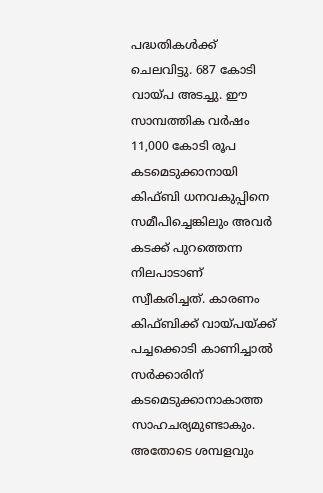പദ്ധതികള്‍ക്ക് ചെലവിട്ടു. 687 കോടി വായ്പ അടച്ചു. ഈ സാമ്പത്തിക വര്‍ഷം 11,000 കോടി രൂപ കടമെടുക്കാനായി കിഫ്ബി ധനവകുപ്പിനെ സമീപിച്ചെങ്കിലും അവര്‍ കടക്ക് പുറത്തെന്ന നിലപാടാണ് സ്വീകരിച്ചത്. കാരണം കിഫ്ബിക്ക് വായ്പയ്ക്ക് പച്ചക്കൊടി കാണിച്ചാല്‍ സര്‍ക്കാരിന് കടമെടുക്കാനാകാത്ത സാഹചര്യമുണ്ടാകും. അതോടെ ശമ്പളവും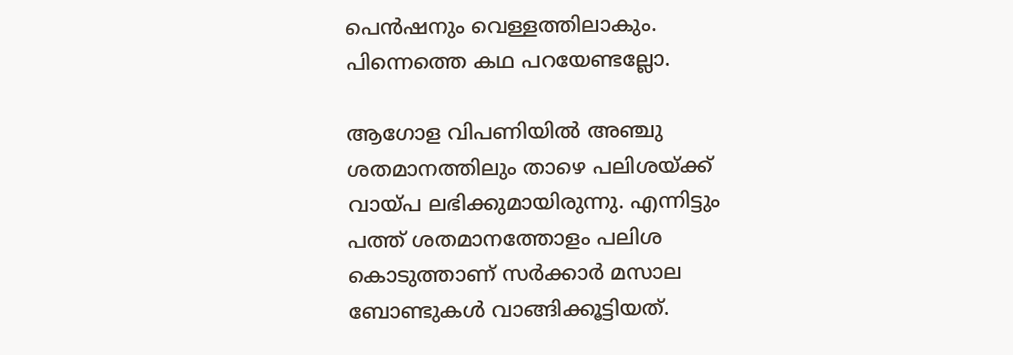പെന്‍ഷനും വെള്ളത്തിലാകും. പിന്നെത്തെ കഥ പറയേണ്ടല്ലോ.

ആഗോള വിപണിയില്‍ അഞ്ചു ശതമാനത്തിലും താഴെ പലിശയ്ക്ക് വായ്പ ലഭിക്കുമായിരുന്നു. എന്നിട്ടും പത്ത് ശതമാനത്തോളം പലിശ കൊടുത്താണ് സര്‍ക്കാര്‍ മസാല ബോണ്ടുകള്‍ വാങ്ങിക്കൂട്ടിയത്.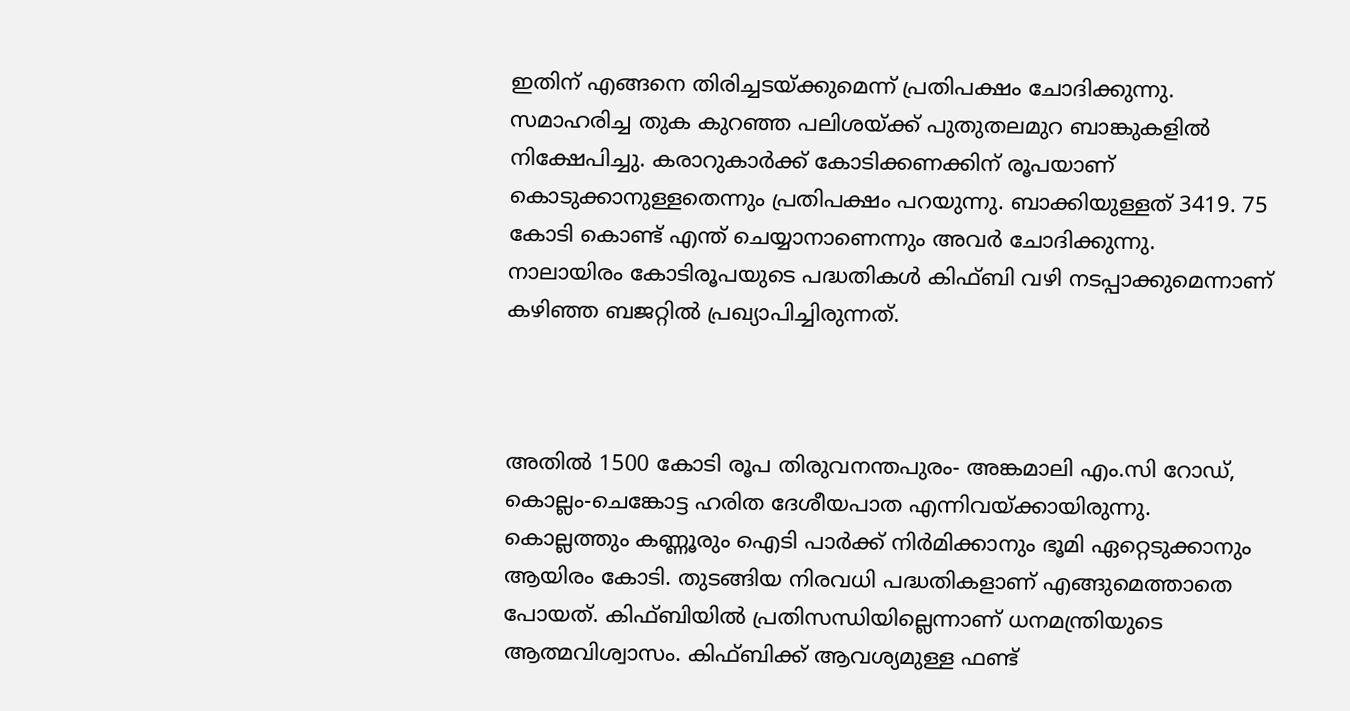ഇതിന് എങ്ങനെ തിരിച്ചടയ്ക്കുമെന്ന് പ്രതിപക്ഷം ചോദിക്കുന്നു. സമാഹരിച്ച തുക കുറഞ്ഞ പലിശയ്ക്ക് പുതുതലമുറ ബാങ്കുകളില്‍ നിക്ഷേപിച്ചു. കരാറുകാര്‍ക്ക് കോടിക്കണക്കിന് രൂപയാണ് കൊടുക്കാനുള്ളതെന്നും പ്രതിപക്ഷം പറയുന്നു. ബാക്കിയുള്ളത് 3419. 75 കോടി കൊണ്ട് എന്ത് ചെയ്യാനാണെന്നും അവര്‍ ചോദിക്കുന്നു. നാലായിരം കോടിരൂപയുടെ പദ്ധതികള്‍ കിഫ്ബി വഴി നടപ്പാക്കുമെന്നാണ് കഴിഞ്ഞ ബജറ്റില്‍ പ്രഖ്യാപിച്ചിരുന്നത്.



അതില്‍ 1500 കോടി രൂപ തിരുവനന്തപുരം- അങ്കമാലി എം.സി റോഡ്, കൊല്ലം-ചെങ്കോട്ട ഹരിത ദേശീയപാത എന്നിവയ്ക്കായിരുന്നു. കൊല്ലത്തും കണ്ണൂരും ഐടി പാര്‍ക്ക് നിര്‍മിക്കാനും ഭൂമി ഏറ്റെടുക്കാനും ആയിരം കോടി. തുടങ്ങിയ നിരവധി പദ്ധതികളാണ് എങ്ങുമെത്താതെ പോയത്. കിഫ്ബിയില്‍ പ്രതിസന്ധിയില്ലെന്നാണ് ധനമന്ത്രിയുടെ ആത്മവിശ്വാസം. കിഫ്ബിക്ക് ആവശ്യമുള്ള ഫണ്ട്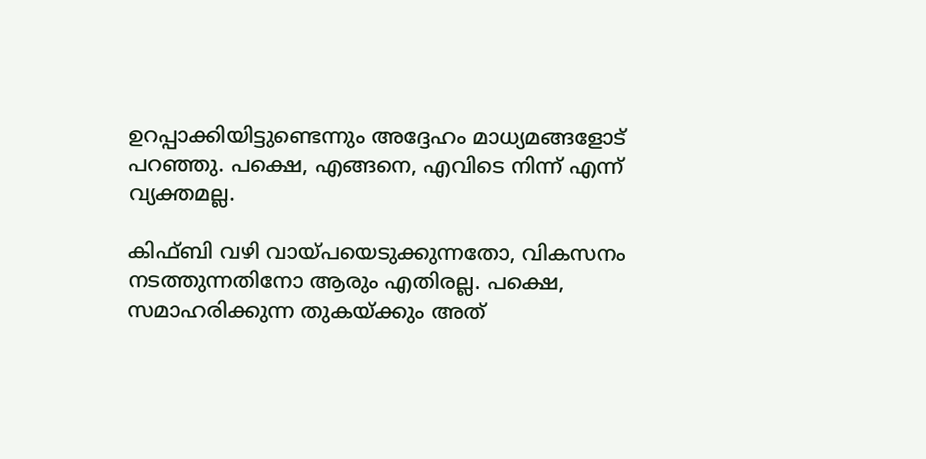ഉറപ്പാക്കിയിട്ടുണ്ടെന്നും അദ്ദേഹം മാധ്യമങ്ങളോട് പറഞ്ഞു. പക്ഷെ, എങ്ങനെ, എവിടെ നിന്ന് എന്ന് വ്യക്തമല്ല.

കിഫ്ബി വഴി വായ്പയെടുക്കുന്നതോ, വികസനം നടത്തുന്നതിനോ ആരും എതിരല്ല. പക്ഷെ, സമാഹരിക്കുന്ന തുകയ്ക്കും അത്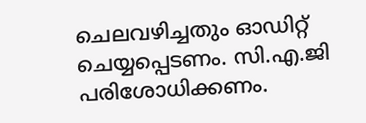ചെലവഴിച്ചതും ഓഡിറ്റ് ചെയ്യപ്പെടണം. സി.എ.ജി പരിശോധിക്കണം.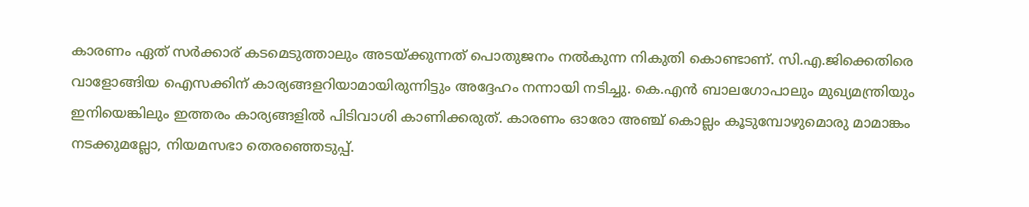കാരണം ഏത് സര്‍ക്കാര് കടമെടുത്താലും അടയ്ക്കുന്നത് പൊതുജനം നല്‍കുന്ന നികുതി കൊണ്ടാണ്. സി.എ.ജിക്കെതിരെ വാളോങ്ങിയ ഐസക്കിന് കാര്യങ്ങളറിയാമായിരുന്നിട്ടും അദ്ദേഹം നന്നായി നടിച്ചു. കെ.എന്‍ ബാലഗോപാലും മുഖ്യമന്ത്രിയും ഇനിയെങ്കിലും ഇത്തരം കാര്യങ്ങളില്‍ പിടിവാശി കാണിക്കരുത്. കാരണം ഓരോ അഞ്ച് കൊല്ലം കൂടുമ്പോഴുമൊരു മാമാങ്കം നടക്കുമല്ലോ, നിയമസഭാ തെരഞ്ഞെടുപ്പ്.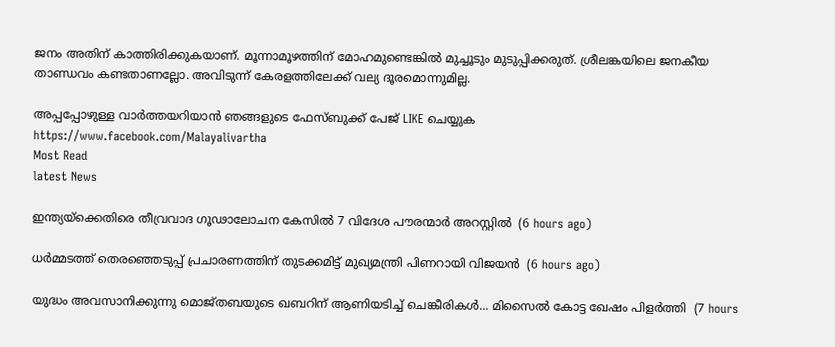ജനം അതിന് കാത്തിരിക്കുകയാണ്. മൂന്നാമൂഴത്തിന് മോഹമുണ്ടെങ്കില്‍ മുച്ചൂടും മുടുപ്പിക്കരുത്. ശ്രീലങ്കയിലെ ജനകീയ താണ്ഡവം കണ്ടതാണല്ലോ. അവിടുന്ന് കേരളത്തിലേക്ക് വല്യ ദൂരമൊന്നുമില്ല.

അപ്പപ്പോഴുള്ള വാര്‍ത്തയറിയാന്‍ ഞങ്ങളുടെ ഫേസ്‌ബുക്ക്‌ പേജ് LIKE ചെയ്യുക
https://www.facebook.com/Malayalivartha
Most Read
latest News

ഇന്ത്യയ്‌ക്കെതിരെ തീവ്രവാദ ഗൂഢാലോചന കേസില്‍ 7 വിദേശ പൗരന്മാര്‍ അറസ്റ്റില്‍  (6 hours ago)

ധര്‍മ്മടത്ത് തെരഞ്ഞെടുപ്പ് പ്രചാരണത്തിന് തുടക്കമിട്ട് മുഖ്യമന്ത്രി പിണറായി വിജയന്‍  (6 hours ago)

യുദ്ധം അവസാനിക്കുന്നു മൊജ്തബയുടെ ഖബറിന് ആണിയടിച്ച് ചെങ്കീരികൾ... മിസൈൽ കോട്ട ഖേഷം പിളർത്തി  (7 hours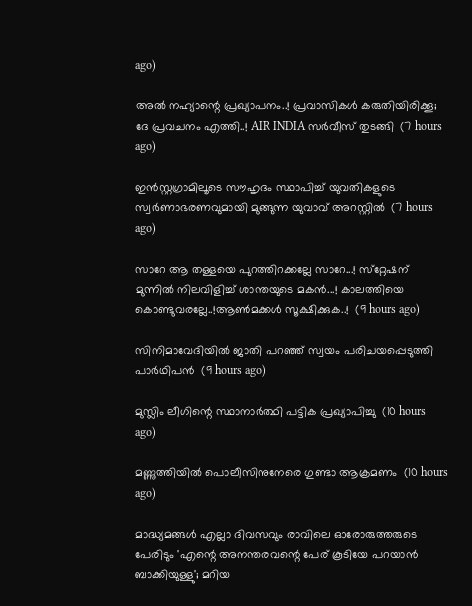ago)

അൽ നഹ്യാന്റെ പ്രഖ്യാപനം..! പ്രവാസികൾ കരുതിയിരിക്കൂ; ദേ പ്രവചനം എത്തി..! AIR INDIA സർവീസ് തുടങ്ങി  (7 hours ago)

ഇന്‍സ്റ്റഗ്രാമിലൂടെ സൗഹൃദം സ്ഥാപിച്ച് യുവതികളുടെ സ്വര്‍ണാഭരണവുമായി മുങ്ങുന്ന യുവാവ് അറസ്റ്റില്‍  (7 hours ago)

സാറേ ആ തള്ളയെ പുറത്തിറക്കല്ലേ സാറേ...! സ്‌റ്റേഷന് മുന്നിൽ നിലവിളിച്ച് ശാന്തയുടെ മകൻ...! കാലത്തിയെ കൊണ്ടുവരല്ലേ..!ആൺമക്കൾ സൂക്ഷിക്കുക..!  (9 hours ago)

സിനിമാവേദിയില്‍ ജാതി പറഞ്ഞ് സ്വയം പരിചയപ്പെടുത്തി പാര്‍ഥിപന്‍  (9 hours ago)

മുസ്ലിം ലീഗിന്റെ സ്ഥാനാര്‍ത്ഥി പട്ടിക പ്രഖ്യാപിച്ചു  (10 hours ago)

മണ്ണുത്തിയില്‍ പൊലീസിനുനേരെ ഗുണ്ടാ ആക്രമണം  (10 hours ago)

മാദ്ധ്യമങ്ങള്‍ എല്ലാ ദിവസവും രാവിലെ ഓരോരുത്തരുടെ പേരിടും 'എന്റെ അനന്തരവന്റെ പേര് കൂടിയേ പറയാന്‍ ബാക്കിയുള്ളു'; മറിയ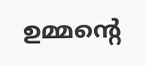ഉമ്മന്റെ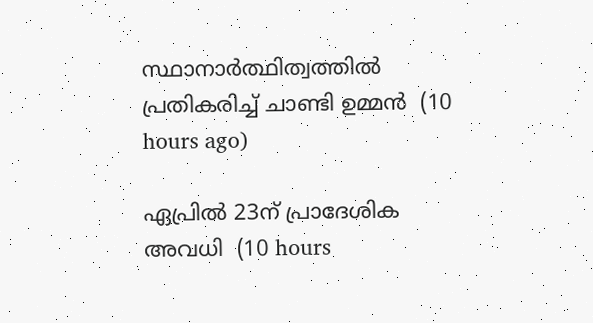സ്ഥാനാര്‍ത്ഥിത്വത്തില്‍ പ്രതികരിച്ച് ചാണ്ടി ഉമ്മന്‍  (10 hours ago)

ഏപ്രില്‍ 23ന് പ്രാദേശിക അവധി  (10 hours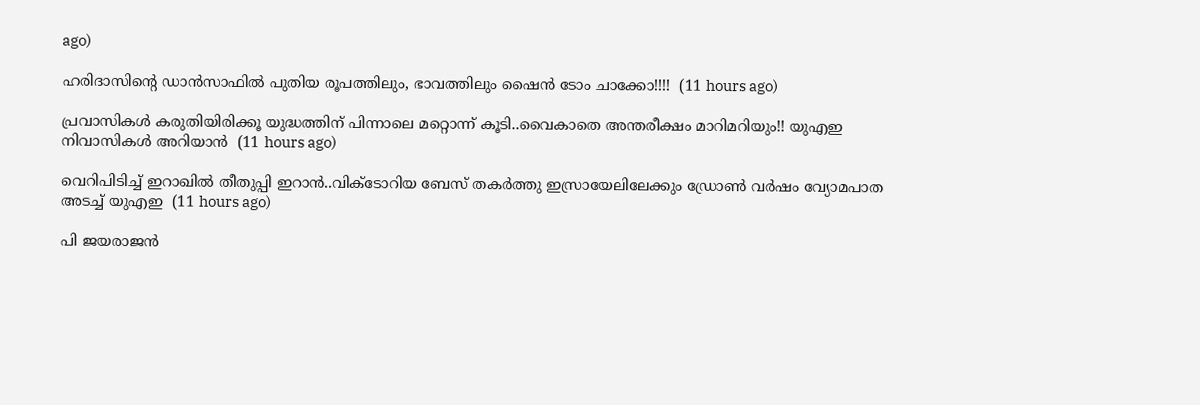ago)

ഹരിദാസിൻ്റെ ഡാൻസാഫിൽ പുതിയ രൂപത്തിലും, ഭാവത്തിലും ഷൈൻ ടോം ചാക്കോ!!!!  (11 hours ago)

പ്രവാസികൾ കരുതിയിരിക്കൂ യുദ്ധത്തിന് പിന്നാലെ മറ്റൊന്ന് കൂടി..വൈകാതെ അന്തരീക്ഷം മാറിമറിയും!! യുഎഇ നിവാസികൾ അറിയാൻ  (11 hours ago)

വെറിപിടിച്ച് ഇറാഖിൽ തീതുപ്പി ഇറാൻ..വിക്ടോറിയ ബേസ് തകർത്തു ഇസ്രായേലിലേക്കും ഡ്രോണ്‍ വര്‍ഷം വ്യോമപാത അടച്ച് യുഎഇ  (11 hours ago)

പി ജയരാജൻ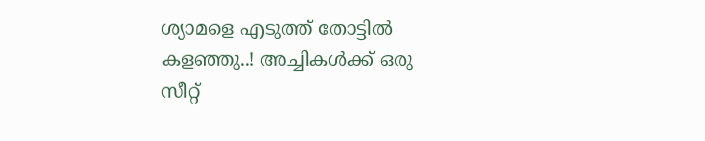ശ്യാമളെ എടുത്ത് തോട്ടിൽ കളഞ്ഞു..! അച്ചികൾക്ക് ഒരു സീറ്റ്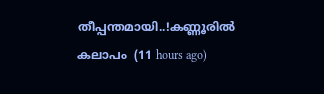തീപ്പന്തമായി..!കണ്ണൂരിൽ കലാപം  (11 hours ago)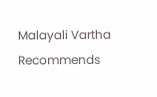Malayali Vartha Recommends